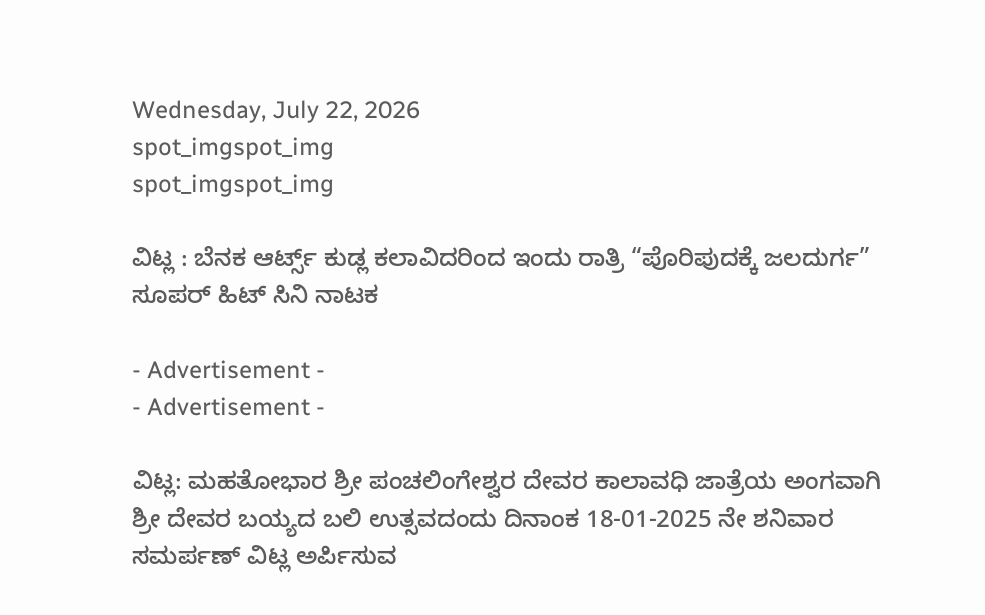Wednesday, July 22, 2026
spot_imgspot_img
spot_imgspot_img

ವಿಟ್ಲ : ಬೆನಕ ಆರ್ಟ್ಸ್ ಕುಡ್ಲ ಕಲಾವಿದರಿಂದ ಇಂದು ರಾತ್ರಿ “ಪೊರಿಪುದಕ್ಕೆ ಜಲದುರ್ಗ” ಸೂಪರ್ ಹಿಟ್ ಸಿನಿ ನಾಟಕ

- Advertisement -
- Advertisement -

ವಿಟ್ಲ: ಮಹತೋಭಾರ ಶ್ರೀ ಪಂಚಲಿಂಗೇಶ್ವರ ದೇವರ ಕಾಲಾವಧಿ ಜಾತ್ರೆಯ ಅಂಗವಾಗಿ ಶ್ರೀ ದೇವರ ಬಯ್ಯದ ಬಲಿ ಉತ್ಸವದಂದು ದಿನಾಂಕ 18-01-2025 ನೇ ಶನಿವಾರ ಸಮರ್ಪಣ್ ವಿಟ್ಲ ಅರ್ಪಿಸುವ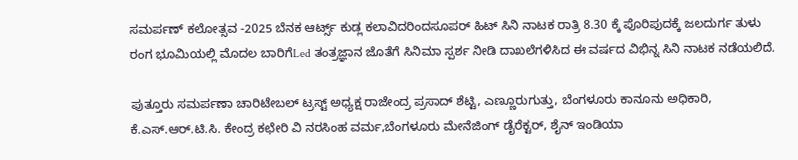ಸಮರ್ಪಣ್ ಕಲೋತ್ಸವ -2025 ಬೆನಕ ಆರ್ಟ್ಸ್ ಕುಡ್ಲ ಕಲಾವಿದರಿಂದಸೂಪರ್ ಹಿಟ್ ಸಿನಿ ನಾಟಕ ರಾತ್ರಿ 8.30 ಕ್ಕೆ ಪೊರಿಪುದಕ್ಕೆ ಜಲದುರ್ಗ ತುಳು ರಂಗ ಭೂಮಿಯಲ್ಲಿ ಮೊದಲ ಬಾರಿಗೆLed ತಂತ್ರಜ್ಞಾನ ಜೊತೆಗೆ ಸಿನಿಮಾ ಸ್ಪರ್ಶ ನೀಡಿ ದಾಖಲೆಗಳಿಸಿದ ಈ ವರ್ಷದ ವಿಭಿನ್ನ ಸಿನಿ ನಾಟಕ ನಡೆಯಲಿದೆ.

ಪುತ್ತೂರು ಸಮರ್ಪಣಾ ಚಾರಿಟೇಬಲ್ ಟ್ರಸ್ಟ್ ಅಧ್ಯಕ್ಷ ರಾಜೇಂದ್ರ ಪ್ರಸಾದ್ ಶೆಟ್ಟಿ, ಎಣ್ಣೂರುಗುತ್ತು, ಬೆಂಗಳೂರು ಕಾನೂನು ಅಧಿಕಾರಿ, ಕೆ.ಎಸ್.ಆರ್.ಟಿ.ಸಿ. ಕೇಂದ್ರ ಕಛೇರಿ ವಿ ನರಸಿಂಹ ವರ್ಮ,ಬೆಂಗಳೂರು ಮೇನೆಜಿಂಗ್ ಡೈರೆಕ್ಟರ್, ಶೈನ್ ಇಂಡಿಯಾ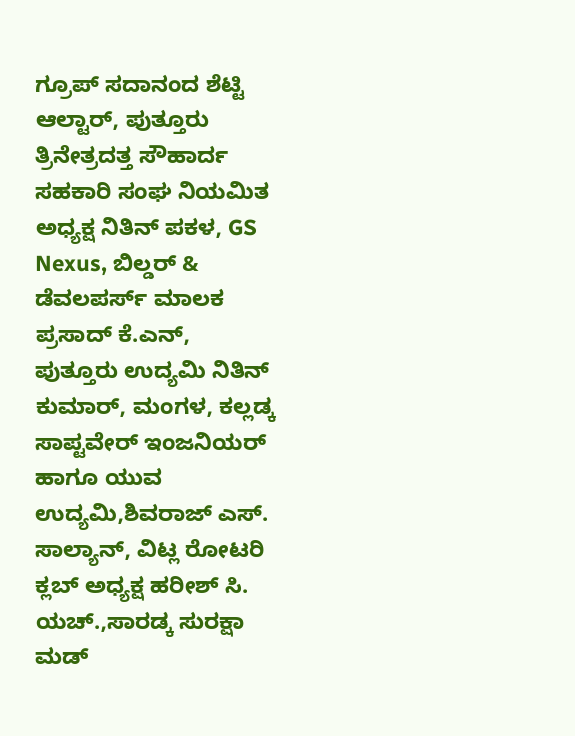ಗ್ರೂಪ್ ಸದಾನಂದ ಶೆಟ್ಟಿ ಆಲ್ಟಾರ್, ಪುತ್ತೂರು ತ್ರಿನೇತ್ರದತ್ತ ಸೌಹಾರ್ದ ಸಹಕಾರಿ ಸಂಘ ನಿಯಮಿತ ಅಧ್ಯಕ್ಷ ನಿತಿನ್ ಪಕಳ, GS Nexus, ಬಿಲ್ಡರ್ & ಡೆವಲಪರ್ಸ್ ಮಾಲಕ ಪ್ರಸಾದ್ ಕೆ.ಎನ್, ಪುತ್ತೂರು ಉದ್ಯಮಿ ನಿತಿನ್ ಕುಮಾರ್, ಮಂಗಳ, ಕಲ್ಲಡ್ಕ ಸಾಪ್ಟವೇರ್ ಇಂಜನಿಯರ್ ಹಾಗೂ ಯುವ ಉದ್ಯಮಿ,ಶಿವರಾಜ್ ಎಸ್. ಸಾಲ್ಯಾನ್, ವಿಟ್ಲ ರೋಟರಿ ಕ್ಲಬ್ ಅಧ್ಯಕ್ಷ ಹರೀಶ್ ಸಿ. ಯಚ್.,ಸಾರಡ್ಕ ಸುರಕ್ಷಾ ಮಡ್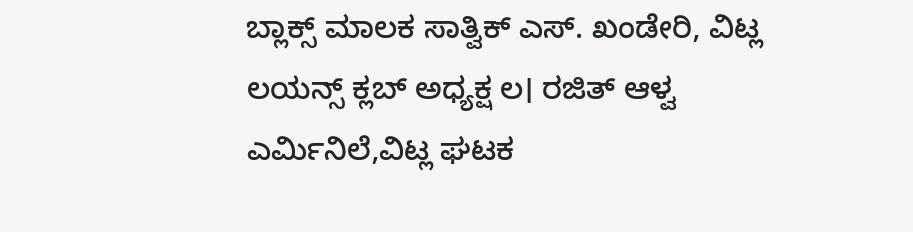ಬ್ಲಾಕ್ಸ್ ಮಾಲಕ ಸಾತ್ವಿಕ್ ಎಸ್. ಖಂಡೇರಿ, ವಿಟ್ಲ ಲಯನ್ಸ್ ಕ್ಲಬ್ ಅಧ್ಯಕ್ಷ ಲ। ರಜಿತ್ ಆಳ್ವ ಎರ್ಮಿನಿಲೆ,ವಿಟ್ಲ ಘಟಕ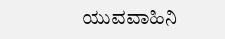ಯುವವಾಹಿನಿ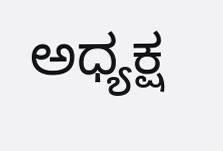ಅಧ್ಯಕ್ಷ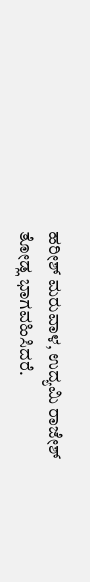ಹರೀಶ್ ಮರುವಾಳ, ಉದ್ಯಮಿ ರಾಜೇಶ್ ತೋಡ್ಲ ಭಾಗವಹಿಸಿದರೆ.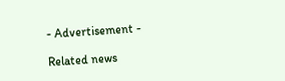- Advertisement -

Related news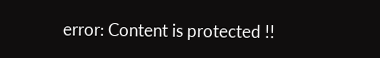error: Content is protected !!